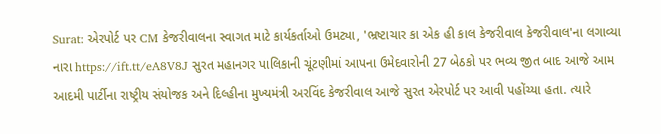Surat: એરપોર્ટ પર CM કેજરીવાલના સ્વાગત માટે કાર્યકર્તાઓ ઉમટ્યા, 'ભ્રષ્ટાચાર કા એક હી કાલ કેજરીવાલ કેજરીવાલ'ના લગાવ્યા નારા https://ift.tt/eA8V8J સુરત મહાનગર પાલિકાની ચૂંટણીમાં આપના ઉમેદવારોની 27 બેઠકો પર ભવ્ય જીત બાદ આજે આમ આદમી પાર્ટીના રાષ્ટ્રીય સંયોજક અને દિલ્હીના મુખ્યમંત્રી અરવિંદ કેજરીવાલ આજે સુરત એરપોર્ટ પર આવી પહોંચ્યા હતા. ત્યારે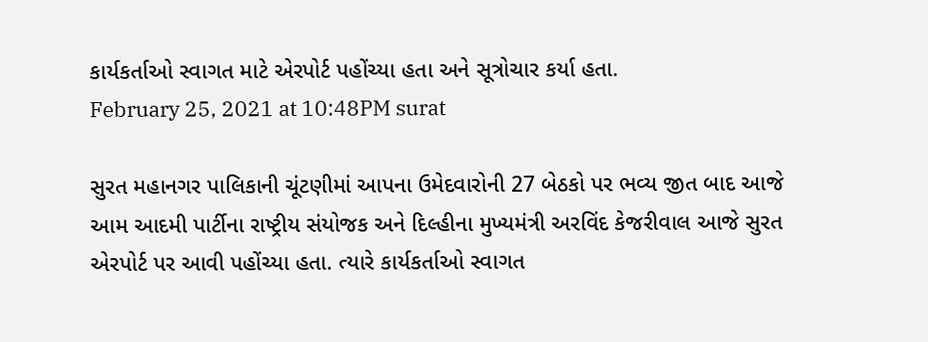કાર્યકર્તાઓ સ્વાગત માટે એરપોર્ટ પહોંચ્યા હતા અને સૂત્રોચાર કર્યા હતા.
February 25, 2021 at 10:48PM surat

સુરત મહાનગર પાલિકાની ચૂંટણીમાં આપના ઉમેદવારોની 27 બેઠકો પર ભવ્ય જીત બાદ આજે આમ આદમી પાર્ટીના રાષ્ટ્રીય સંયોજક અને દિલ્હીના મુખ્યમંત્રી અરવિંદ કેજરીવાલ આજે સુરત એરપોર્ટ પર આવી પહોંચ્યા હતા. ત્યારે કાર્યકર્તાઓ સ્વાગત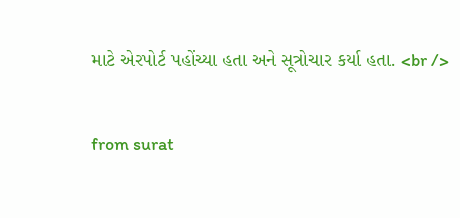માટે એરપોર્ટ પહોંચ્યા હતા અને સૂત્રોચાર કર્યા હતા. <br />

from surat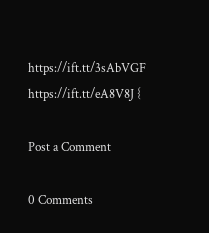https://ift.tt/3sAbVGF
https://ift.tt/eA8V8J {

Post a Comment

0 Comments